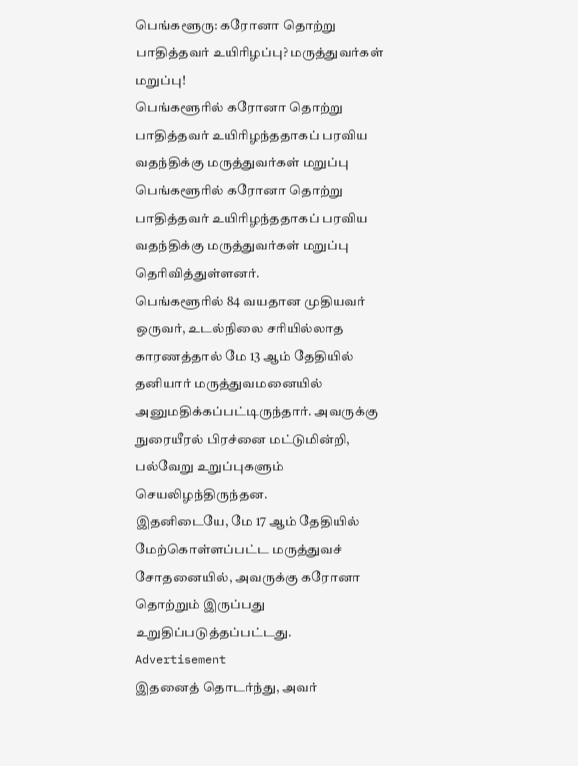பெங்களூரு: கரோனா தொற்று பாதித்தவர் உயிரிழப்பு? மருத்துவர்கள் மறுப்பு!
பெங்களூரில் கரோனா தொற்று பாதித்தவர் உயிரிழந்ததாகப் பரவிய வதந்திக்கு மருத்துவர்கள் மறுப்பு
பெங்களூரில் கரோனா தொற்று பாதித்தவர் உயிரிழந்ததாகப் பரவிய வதந்திக்கு மருத்துவர்கள் மறுப்பு தெரிவித்துள்ளனர்.
பெங்களூரில் 84 வயதான முதியவர் ஒருவர், உடல்நிலை சரியில்லாத காரணத்தால் மே 13 ஆம் தேதியில் தனியார் மருத்துவமனையில் அனுமதிக்கப்பட்டிருந்தார். அவருக்கு நுரையீரல் பிரச்னை மட்டுமின்றி, பல்வேறு உறுப்புகளும் செயலிழந்திருந்தன.
இதனிடையே, மே 17 ஆம் தேதியில் மேற்கொள்ளப்பட்ட மருத்துவச் சோதனையில், அவருக்கு கரோனா தொற்றும் இருப்பது உறுதிப்படுத்தப்பட்டது.
Advertisement
இதனைத் தொடர்ந்து, அவர்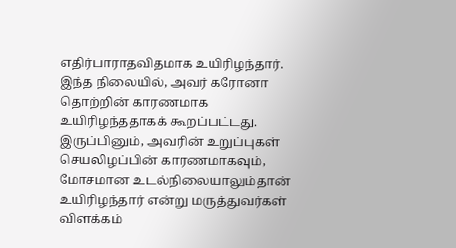எதிர்பாராதவிதமாக உயிரிழந்தார். இந்த நிலையில், அவர் கரோனா தொற்றின் காரணமாக உயிரிழந்ததாகக் கூறப்பட்டது. இருப்பினும், அவரின் உறுப்புகள் செயலிழப்பின் காரணமாகவும், மோசமான உடல்நிலையாலும்தான் உயிரிழந்தார் என்று மருத்துவர்கள் விளக்கம்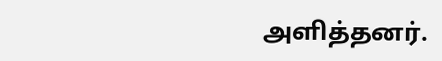அளித்தனர்.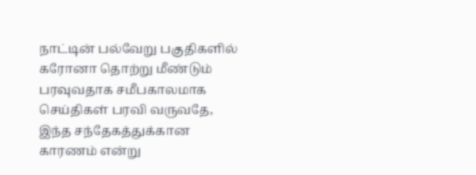நாட்டின் பல்வேறு பகுதிகளில் கரோனா தொற்று மீண்டும் பரவுவதாக சமீபகாலமாக செய்திகள் பரவி வருவதே, இந்த சந்தேகத்துக்கான காரணம் என்று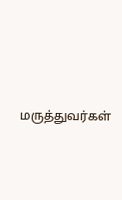மருத்துவர்கள்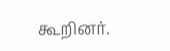கூறினர்.